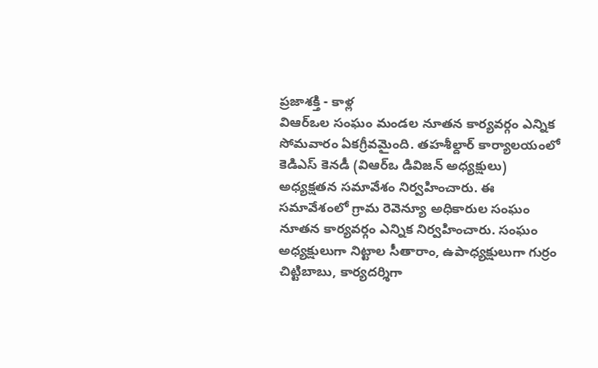ప్రజాశక్తి - కాళ్ల
విఆర్ఒల సంఘం మండల నూతన కార్యవర్గం ఎన్నిక సోమవారం ఏకగ్రీవమైంది. తహశీల్దార్ కార్యాలయంలో కెడిఎస్ కెనడీ (విఆర్ఒ డివిజన్ అధ్యక్షులు) అధ్యక్షతన సమావేశం నిర్వహించారు. ఈ సమావేశంలో గ్రామ రెవెన్యూ అధికారుల సంఘం నూతన కార్యవర్గం ఎన్నిక నిర్వహించారు. సంఘం అధ్యక్షులుగా నిట్టాల సీతారాం, ఉపాధ్యక్షులుగా గుర్రం చిట్టిబాబు, కార్యదర్శిగా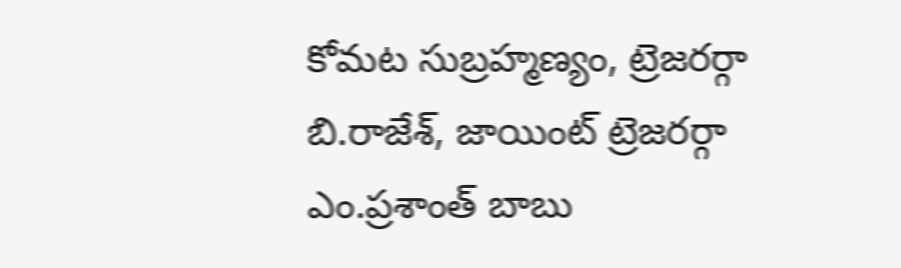కోమట సుబ్రహ్మణ్యం, ట్రెజరర్గా బి.రాజేశ్, జాయింట్ ట్రెజరర్గా ఎం.ప్రశాంత్ బాబు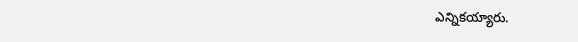ఎన్నికయ్యారు.